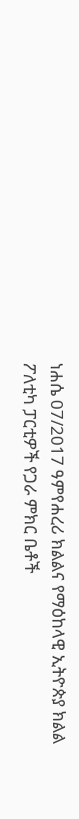ነሐሴ 07/2017 ዓምየሐረሪ ክልልና የማዕከላዊ ኢትዮጵያ ክልል ፖለቲካ ፓርቲዎች የጋራ ምክር ቤቶች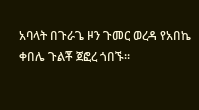አባላት በጉራጌ ዞን ጉመር ወረዳ የአበኬ ቀበሌ ጉልቾ ጀፎረ ጎበኙ።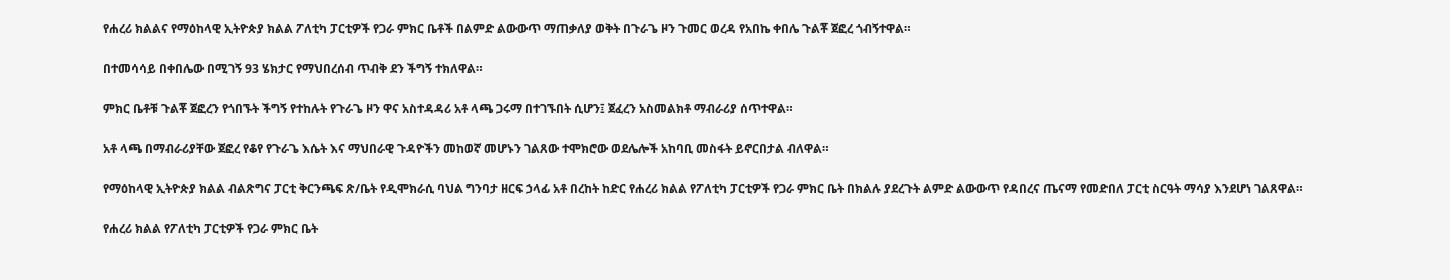የሐረሪ ክልልና የማዕከላዊ ኢትዮጵያ ክልል ፖለቲካ ፓርቲዎች የጋራ ምክር ቤቶች በልምድ ልውውጥ ማጠቃለያ ወቅት በጉራጌ ዞን ጉመር ወረዳ የአበኬ ቀበሌ ጉልቾ ጀፎረ ጎብኝተዋል።

በተመሳሳይ በቀበሌው በሚገኝ 93 ሄክታር የማህበረሰብ ጥብቅ ደን ችግኝ ተክለዋል።

ምክር ቤቶቹ ጉልቾ ጀፎረን የጎበኙት ችግኝ የተከሉት የጉራጌ ዞን ዋና አስተዳዳሪ አቶ ላጫ ጋሩማ በተገኙበት ሲሆን፤ ጀፈረን አስመልክቶ ማብራሪያ ሰጥተዋል።

አቶ ላጫ በማብራሪያቸው ጀፎረ የቆየ የጉራጌ እሴት እና ማህበራዊ ጉዳዮችን መከወኛ መሆኑን ገልጸው ተሞክሮው ወደሌሎች አከባቢ መስፋት ይኖርበታል ብለዋል።

የማዕከላዊ ኢትዮጵያ ክልል ብልጽግና ፓርቲ ቅርንጫፍ ጽ/ቤት የዲሞክራሲ ባህል ግንባታ ዘርፍ ኃላፊ አቶ በረከት ከድር የሐረሪ ክልል የፖለቲካ ፓርቲዎች የጋራ ምክር ቤት በክልሉ ያደረጉት ልምድ ልውውጥ የዳበረና ጤናማ የመድበለ ፓርቲ ስርዓት ማሳያ እንደሆነ ገልጸዋል።

የሐረሪ ክልል የፖለቲካ ፓርቲዎች የጋራ ምክር ቤት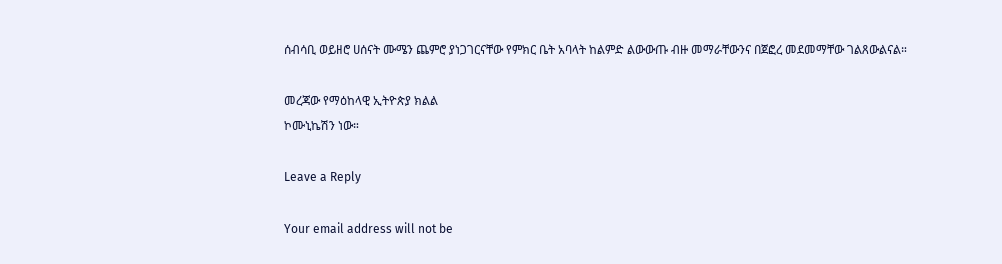ሰብሳቢ ወይዘሮ ሀሰናት ሙሜን ጨምሮ ያነጋገርናቸው የምክር ቤት አባላት ከልምድ ልውውጡ ብዙ መማራቸውንና በጀፎረ መደመማቸው ገልጸውልናል።

መረጃው የማዕከላዊ ኢትዮጵያ ክልል
ኮሙኒኬሽን ነው።

Leave a Reply

Your email address will not be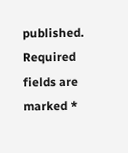published. Required fields are marked *